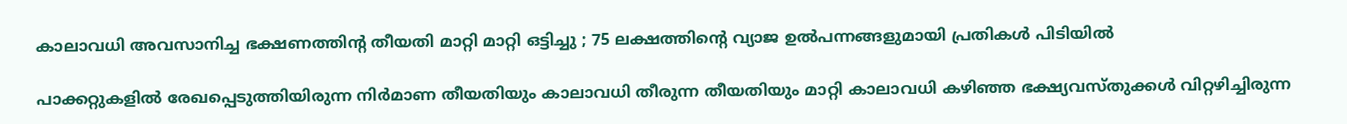കാലാവധി അവസാനിച്ച ഭക്ഷണത്തിന്റ തീയതി മാറ്റി മാറ്റി ഒട്ടിച്ചു ; 75 ലക്ഷത്തിന്റെ വ്യാജ ഉൽപന്നങ്ങളുമായി പ്രതികൾ പിടിയിൽ

പാക്കറ്റുകളിൽ രേഖപ്പെടുത്തിയിരുന്ന നിർമാണ തീയതിയും കാലാവധി തീരുന്ന തീയതിയും മാറ്റി കാലാവധി കഴിഞ്ഞ ഭക്ഷ്യവസ്തുക്കൾ വിറ്റഴിച്ചിരുന്ന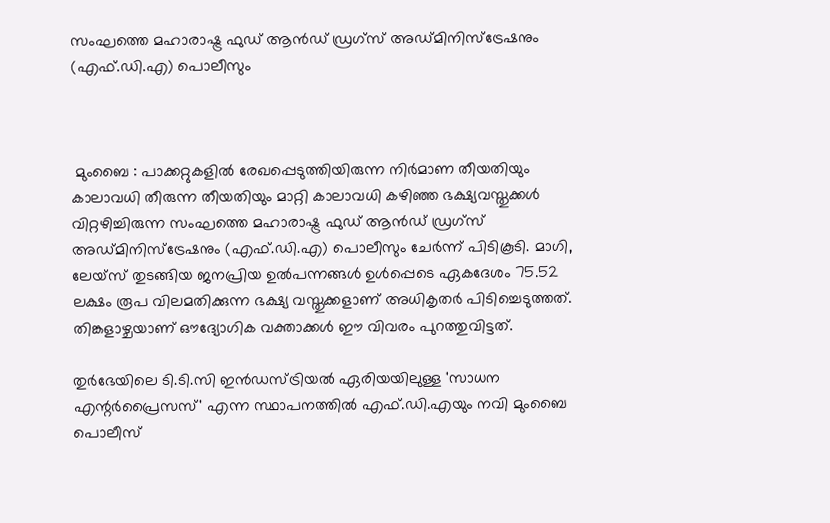സംഘത്തെ മഹാരാഷ്ട്ര ഫുഡ് ആൻഡ് ഡ്രഗ്‌സ് അഡ്മിനിസ്‌ട്രേഷനും (എഫ്.ഡി.എ) പൊലീസും



 മുംബൈ : പാക്കറ്റുകളിൽ രേഖപ്പെടുത്തിയിരുന്ന നിർമാണ തീയതിയും കാലാവധി തീരുന്ന തീയതിയും മാറ്റി കാലാവധി കഴിഞ്ഞ ഭക്ഷ്യവസ്തുക്കൾ വിറ്റഴിച്ചിരുന്ന സംഘത്തെ മഹാരാഷ്ട്ര ഫുഡ് ആൻഡ് ഡ്രഗ്‌സ് അഡ്മിനിസ്‌ട്രേഷനും (എഫ്.ഡി.എ) പൊലീസും ചേർന്ന് പിടികൂടി. മാഗി, ലേയ്സ് തുടങ്ങിയ ജനപ്രിയ ഉൽപന്നങ്ങൾ ഉൾപ്പെടെ ഏകദേശം 75.52 ലക്ഷം രൂപ വിലമതിക്കുന്ന ഭക്ഷ്യ വസ്തുക്കളാണ് അധികൃതർ പിടിച്ചെടുത്തത്. തിങ്കളാഴ്ചയാണ് ഔദ്യോഗിക വക്താക്കൾ ഈ വിവരം പുറത്തുവിട്ടത്.

തുർഭേയിലെ ടി.ടി.സി ഇൻഡസ്ട്രിയൽ ഏരിയയിലുള്ള 'സാധന എന്റർപ്രൈസസ്' എന്ന സ്ഥാപനത്തിൽ എഫ്.ഡി.എയും നവി മുംബൈ പൊലീസ്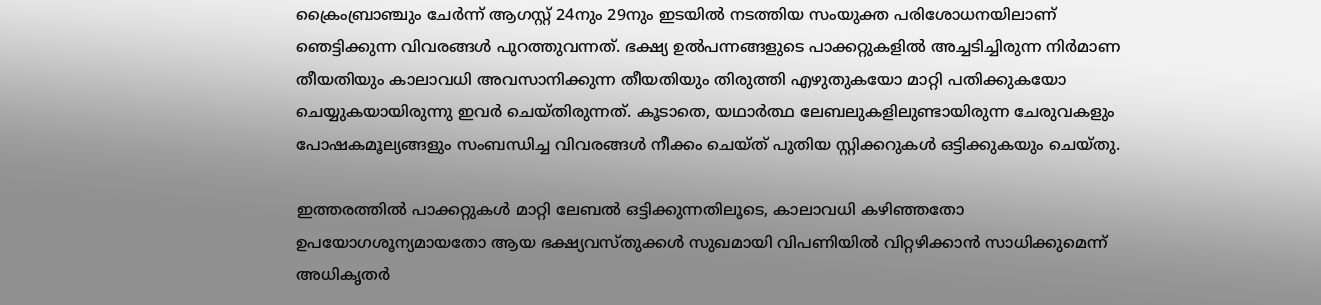ക്രൈംബ്രാഞ്ചും ചേർന്ന് ആഗസ്റ്റ് 24നും 29നും ഇടയിൽ നടത്തിയ സംയുക്ത പരിശോധനയിലാണ് ഞെട്ടിക്കുന്ന വിവരങ്ങൾ പുറത്തുവന്നത്. ഭക്ഷ്യ ഉൽപന്നങ്ങളുടെ പാക്കറ്റുകളിൽ അച്ചടിച്ചിരുന്ന നിർമാണ തീയതിയും കാലാവധി അവസാനിക്കുന്ന തീയതിയും തിരുത്തി എഴുതുകയോ മാറ്റി പതിക്കുകയോ ചെയ്യുകയായിരുന്നു ഇവർ ചെയ്തിരുന്നത്. കൂടാതെ, യഥാർത്ഥ ലേബലുകളിലുണ്ടായിരുന്ന ചേരുവകളും പോഷകമൂല്യങ്ങളും സംബന്ധിച്ച വിവരങ്ങൾ നീക്കം ചെയ്ത് പുതിയ സ്റ്റിക്കറുകൾ ഒട്ടിക്കുകയും ചെയ്തു.

ഇത്തരത്തിൽ പാക്കറ്റുകൾ മാറ്റി ലേബൽ ഒട്ടിക്കുന്നതിലൂടെ, കാലാവധി കഴിഞ്ഞതോ ഉപയോഗശൂന്യമായതോ ആയ ഭക്ഷ്യവസ്തുക്കൾ സുഖമായി വിപണിയിൽ വിറ്റഴിക്കാൻ സാധിക്കുമെന്ന് അധികൃതർ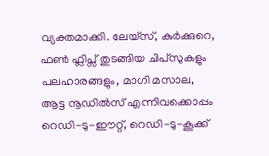വ്യക്തമാക്കി. ലേയ്സ്, കുർക്കുറെ, ഫൺ ഫ്ലിപ്സ് തുടങ്ങിയ ചിപ്‌സുകളും പലഹാരങ്ങളും, മാഗി മസാല, ആട്ട നൂഡിൽസ് എന്നിവക്കൊപ്പം റെഡി-ടു-ഈറ്റ്, റെഡി-ടു-കൂക്ക്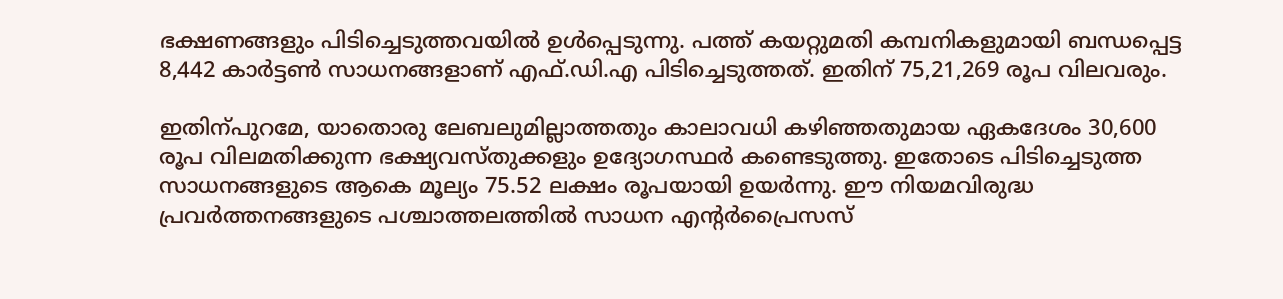ഭക്ഷണങ്ങളും പിടിച്ചെടുത്തവയിൽ ഉൾപ്പെടുന്നു. പത്ത് കയറ്റുമതി കമ്പനികളുമായി ബന്ധപ്പെട്ട 8,442 കാർട്ടൺ സാധനങ്ങളാണ് എഫ്.ഡി.എ പിടിച്ചെടുത്തത്. ഇതിന് 75,21,269 രൂപ വിലവരും.

ഇതിന്പുറമേ, യാതൊരു ലേബലുമില്ലാത്തതും കാലാവധി കഴിഞ്ഞതുമായ ഏകദേശം 30,600 രൂപ വിലമതിക്കുന്ന ഭക്ഷ്യവസ്തുക്കളും ഉദ്യോഗസ്ഥർ കണ്ടെടുത്തു. ഇതോടെ പിടിച്ചെടുത്ത സാധനങ്ങളുടെ ആകെ മൂല്യം 75.52 ലക്ഷം രൂപയായി ഉയർന്നു. ഈ നിയമവിരുദ്ധ പ്രവർത്തനങ്ങളുടെ പശ്ചാത്തലത്തിൽ സാധന എന്റർപ്രൈസസ്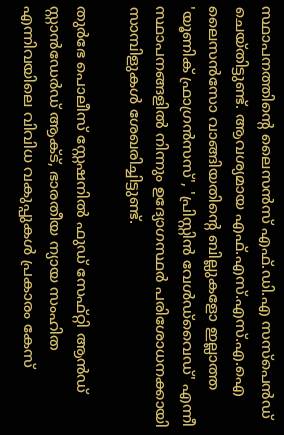സ്ഥാപനത്തിന്റെ ലൈസൻസ് എഫ്.ഡി.എ സസ്പെൻഡ് ചെയ്തിട്ടുണ്ട്. ആവശ്യമായ എഫ്.എസ്.എസ്.എ.ഐ ലൈസൻസോ വാങ്ങിയതിന്റെ ബില്ലുകളോ ഇല്ലാത്ത 'യൂണിക് ഫ്രാഗ്രൻസസ്', 'പ്രിസ്റ്റിൻ വേൾഡ്‌വൈഡ്' എന്നീ സ്ഥാപനങ്ങളിൽ നിന്നും ഉദ്യോഗസ്ഥർ പരിശോധനക്കായി സാമ്പിളുകൾ ശേഖരിച്ചിട്ടുണ്ട്.

തുർഭേ പൊലീസ് സ്റ്റേഷനിൽ ഫുഡ് സേഫ്റ്റി ആൻഡ് സ്റ്റാൻഡേർഡ് ആക്ട്, ഭാരതീയ ന്യായ സംഹിത എന്നിവയിലെ വിവിധ വകുപ്പുകൾ പ്രകാരം കേസ്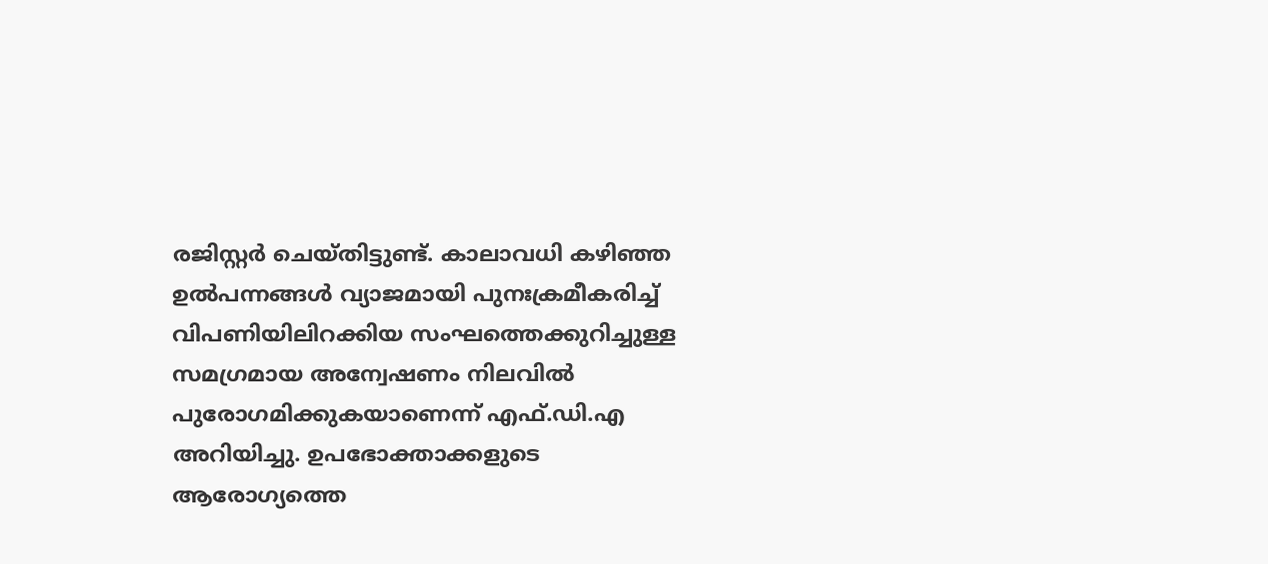രജിസ്റ്റർ ചെയ്തിട്ടുണ്ട്. കാലാവധി കഴിഞ്ഞ ഉൽപന്നങ്ങൾ വ്യാജമായി പുനഃക്രമീകരിച്ച് വിപണിയിലിറക്കിയ സംഘത്തെക്കുറിച്ചുള്ള സമഗ്രമായ അന്വേഷണം നിലവിൽ പുരോഗമിക്കുകയാണെന്ന് എഫ്.ഡി.എ അറിയിച്ചു. ഉപഭോക്താക്കളുടെ ആരോഗ്യത്തെ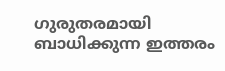ഗുരുതരമായി ബാധിക്കുന്ന ഇത്തരം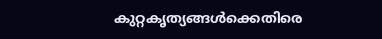കുറ്റകൃത്യങ്ങൾക്കെതിരെ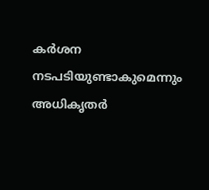കർശന നടപടിയുണ്ടാകുമെന്നും അധികൃതർ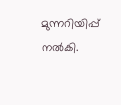മുന്നറിയിപ്പ് നൽകി.